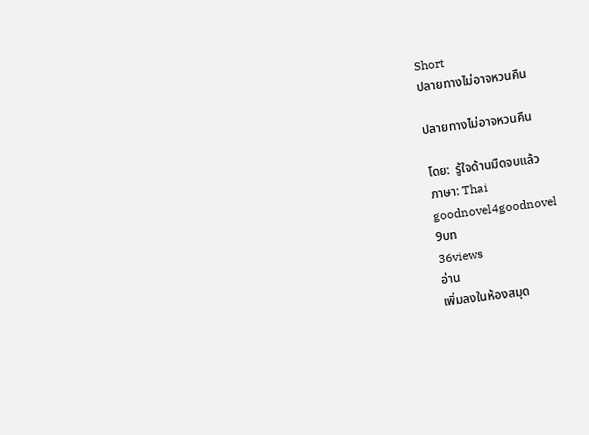Short
ปลายทางไม่อาจหวนคืน

ปลายทางไม่อาจหวนคืน

โดย:  รู้ใจด้านมืดจบแล้ว
ภาษา: Thai
goodnovel4goodnovel
9บท
36views
อ่าน
เพิ่มลงในห้องสมุด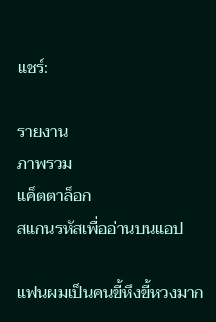แชร์:

รายงาน
ภาพรวม
แค็ตตาล็อก
สแกนรหัสเพื่ออ่านบนแอป

แฟนผมเป็นคนขี้หึงขี้หวงมาก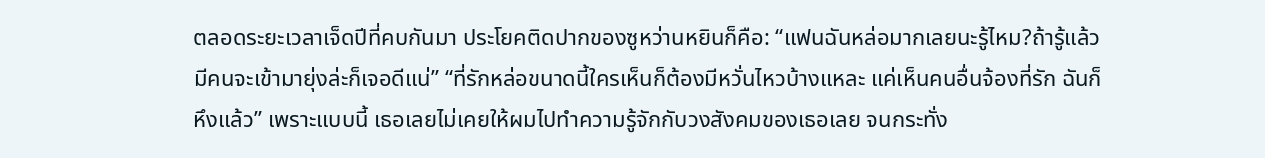ตลอดระยะเวลาเจ็ดปีที่คบกันมา ประโยคติดปากของซูหว่านหยินก็คือ: “แฟนฉันหล่อมากเลยนะรู้ไหม?ถ้ารู้แล้วมีคนจะเข้ามายุ่งล่ะก็เจอดีแน่” “ที่รักหล่อขนาดนี้ใครเห็นก็ต้องมีหวั่นไหวบ้างแหละ แค่เห็นคนอื่นจ้องที่รัก ฉันก็หึงแล้ว” เพราะแบบนี้ เธอเลยไม่เคยให้ผมไปทำความรู้จักกับวงสังคมของเธอเลย จนกระทั่ง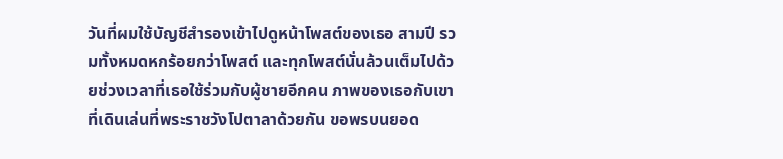วันที่ผมใช้บัญชีสำรองเข้าไปดูหน้าโพสต์ของเธอ สามปี รวมทั้งหมดหกร้อยกว่าโพสต์ และทุกโพสต์นั่นล้วนเต็มไปด้วยช่วงเวลาที่เธอใช้ร่วมกับผู้ชายอีกคน ภาพของเธอกับเขาที่เดินเล่นที่พระราชวังโปตาลาด้วยกัน ขอพรบนยอด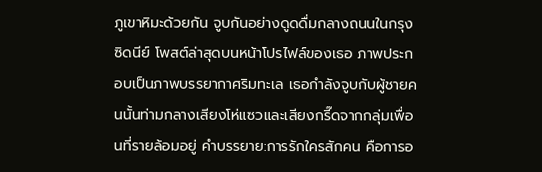ภูเขาหิมะด้วยกัน จูบกันอย่างดูดดื่มกลางถนนในกรุงซิดนีย์ โพสต์ล่าสุดบนหน้าโปรไฟล์ของเธอ ภาพประกอบเป็นภาพบรรยากาศริมทะเล เธอกำลังจูบกับผู้ชายคนนั้นท่ามกลางเสียงโห่แซวและเสียงกรี๊ดจากกลุ่มเพื่อนที่รายล้อมอยู่ คำบรรยาย:การรักใครสักคน คือการอ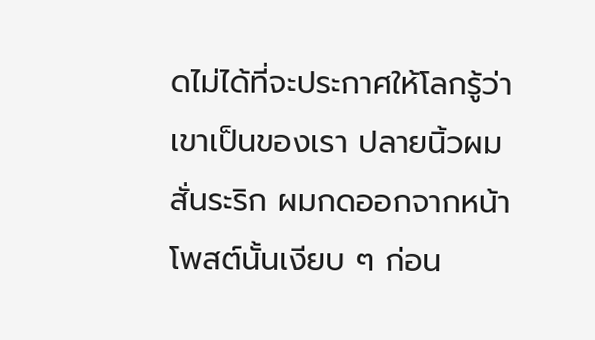ดไม่ได้ที่จะประกาศให้โลกรู้ว่าเขาเป็นของเรา ปลายนิ้วผมสั่นระริก ผมกดออกจากหน้าโพสต์นั้นเงียบ ๆ ก่อน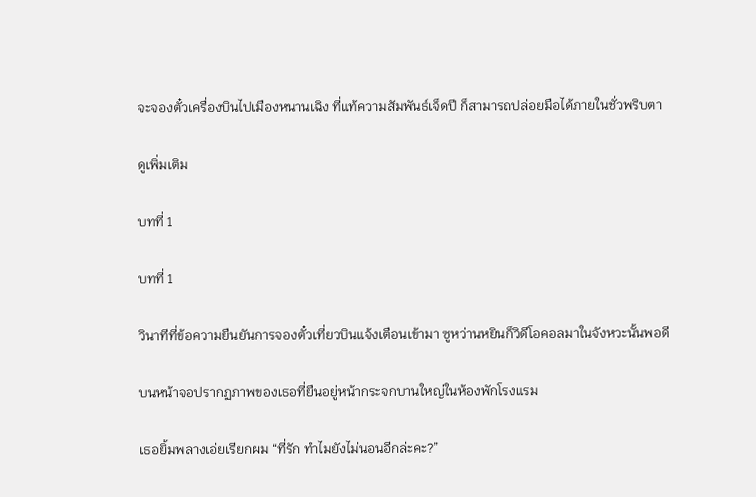จะจองตั๋วเครื่องบินไปเมืองหนานเฉิง ที่แท้ความสัมพันธ์เจ็ดปี ก็สามารถปล่อยมือได้ภายในชั่วพริบตา

ดูเพิ่มเติม

บทที่ 1

บทที่ 1

วินาทีที่ข้อความยืนยันการจองตั๋วเที่ยวบินแจ้งเตือนเข้ามา ซูหว่านหยินก็วิดีโอคอลมาในจังหวะนั้นพอดี

บนหน้าจอปรากฏภาพของเธอที่ยืนอยู่หน้ากระจกบานใหญ่ในห้องพักโรงแรม

เธอยิ้มพลางเอ่ยเรียกผม “ที่รัก ทำไมยังไม่นอนอีกล่ะคะ?”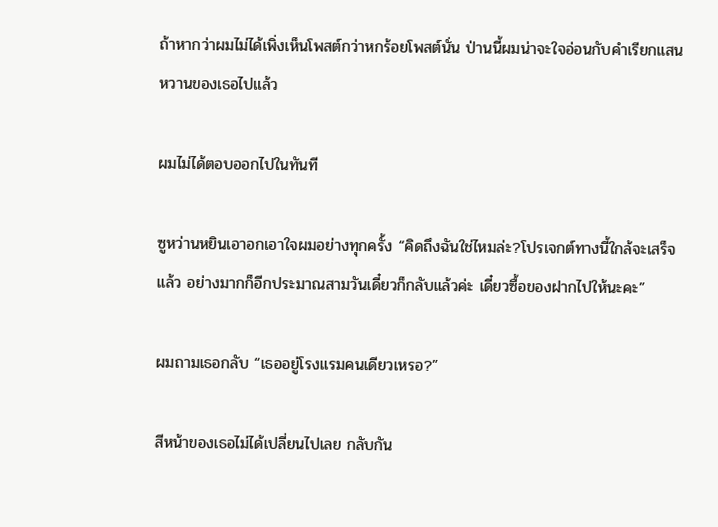ถ้าหากว่าผมไม่ได้เพิ่งเห็นโพสต์กว่าหกร้อยโพสต์นั่น ป่านนี้ผมน่าจะใจอ่อนกับคำเรียกแสนหวานของเธอไปแล้ว

ผมไม่ได้ตอบออกไปในทันที

ซูหว่านหยินเอาอกเอาใจผมอย่างทุกครั้ง “คิดถึงฉันใช่ไหมล่ะ?โปรเจกต์ทางนี้ใกล้จะเสร็จแล้ว อย่างมากก็อีกประมาณสามวันเดี๋ยวก็กลับแล้วค่ะ เดี๋ยวซื้อของฝากไปให้นะคะ”

ผมถามเธอกลับ “เธออยู่โรงแรมคนเดียวเหรอ?”

สีหน้าของเธอไม่ได้เปลี่ยนไปเลย กลับกัน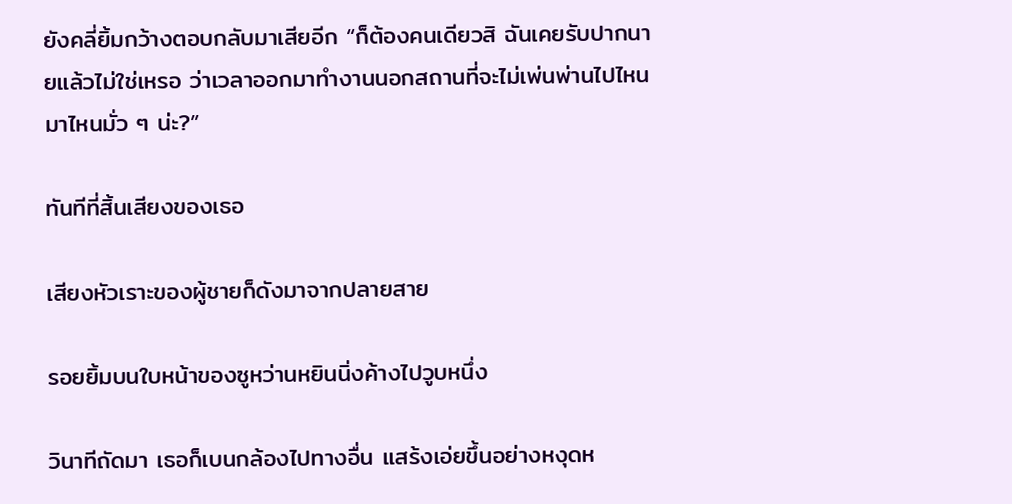ยังคลี่ยิ้มกว้างตอบกลับมาเสียอีก “ก็ต้องคนเดียวสิ ฉันเคยรับปากนายแล้วไม่ใช่เหรอ ว่าเวลาออกมาทำงานนอกสถานที่จะไม่เพ่นพ่านไปไหนมาไหนมั่ว ๆ น่ะ?”

ทันทีที่สิ้นเสียงของเธอ

เสียงหัวเราะของผู้ชายก็ดังมาจากปลายสาย

รอยยิ้มบนใบหน้าของซูหว่านหยินนิ่งค้างไปวูบหนึ่ง

วินาทีถัดมา เธอก็เบนกล้องไปทางอื่น แสร้งเอ่ยขึ้นอย่างหงุดห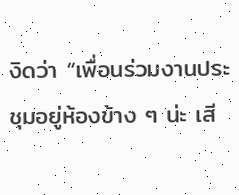งิดว่า “เพื่อนร่วมงานประชุมอยู่ห้องข้าง ๆ น่ะ เสี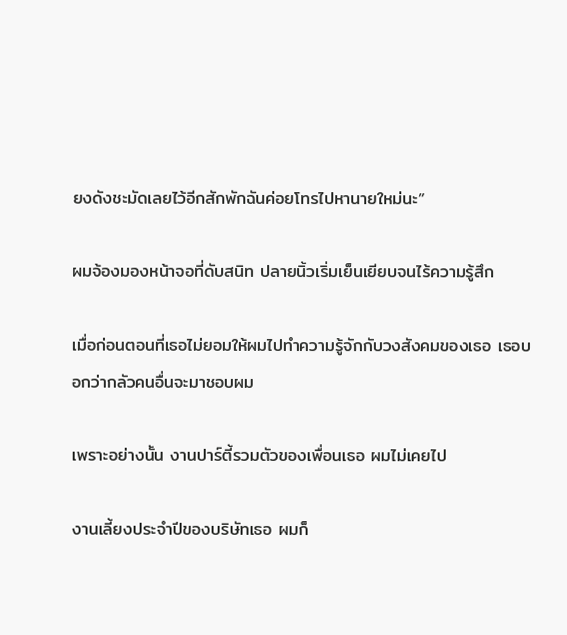ยงดังชะมัดเลยไว้อีกสักพักฉันค่อยโทรไปหานายใหม่นะ”

ผมจ้องมองหน้าจอที่ดับสนิท ปลายนิ้วเริ่มเย็นเยียบจนไร้ความรู้สึก

เมื่อก่อนตอนที่เธอไม่ยอมให้ผมไปทำความรู้จักกับวงสังคมของเธอ เธอบอกว่ากลัวคนอื่นจะมาชอบผม

เพราะอย่างนั้น งานปาร์ตี้รวมตัวของเพื่อนเธอ ผมไม่เคยไป

งานเลี้ยงประจำปีของบริษัทเธอ ผมก็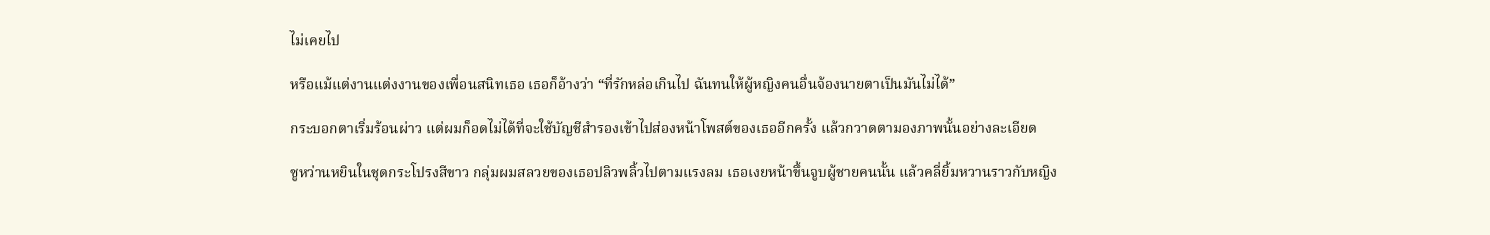ไม่เคยไป

หรือแม้แต่งานแต่งงานของเพื่อนสนิทเธอ เธอก็อ้างว่า “ที่รักหล่อเกินไป ฉันทนให้ผู้หญิงคนอื่นจ้องนายตาเป็นมันไม่ได้”

กระบอกตาเริ่มร้อนผ่าว แต่ผมก็อดไม่ได้ที่จะใช้บัญชีสำรองเข้าไปส่องหน้าโพสต์ของเธออีกครั้ง แล้วกวาดตามองภาพนั้นอย่างละเอียด

ซูหว่านหยินในชุดกระโปรงสีขาว กลุ่มผมสลวยของเธอปลิวพลิ้วไปตามแรงลม เธอเงยหน้าขึ้นจูบผู้ชายคนนั้น แล้วคลี่ยิ้มหวานราวกับหญิง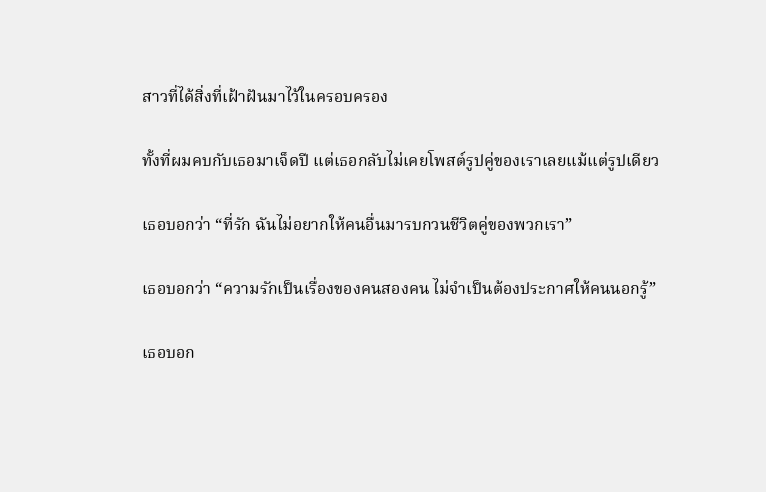สาวที่ได้สิ่งที่เฝ้าฝันมาไว้ในครอบครอง

ทั้งที่ผมคบกับเธอมาเจ็ดปี แต่เธอกลับไม่เคยโพสต์รูปคู่ของเราเลยแม้แต่รูปเดียว

เธอบอกว่า “ที่รัก ฉันไม่อยากให้คนอื่นมารบกวนชีวิตคู่ของพวกเรา”

เธอบอกว่า “ความรักเป็นเรื่องของคนสองคน ไม่จำเป็นต้องประกาศให้คนนอกรู้”

เธอบอก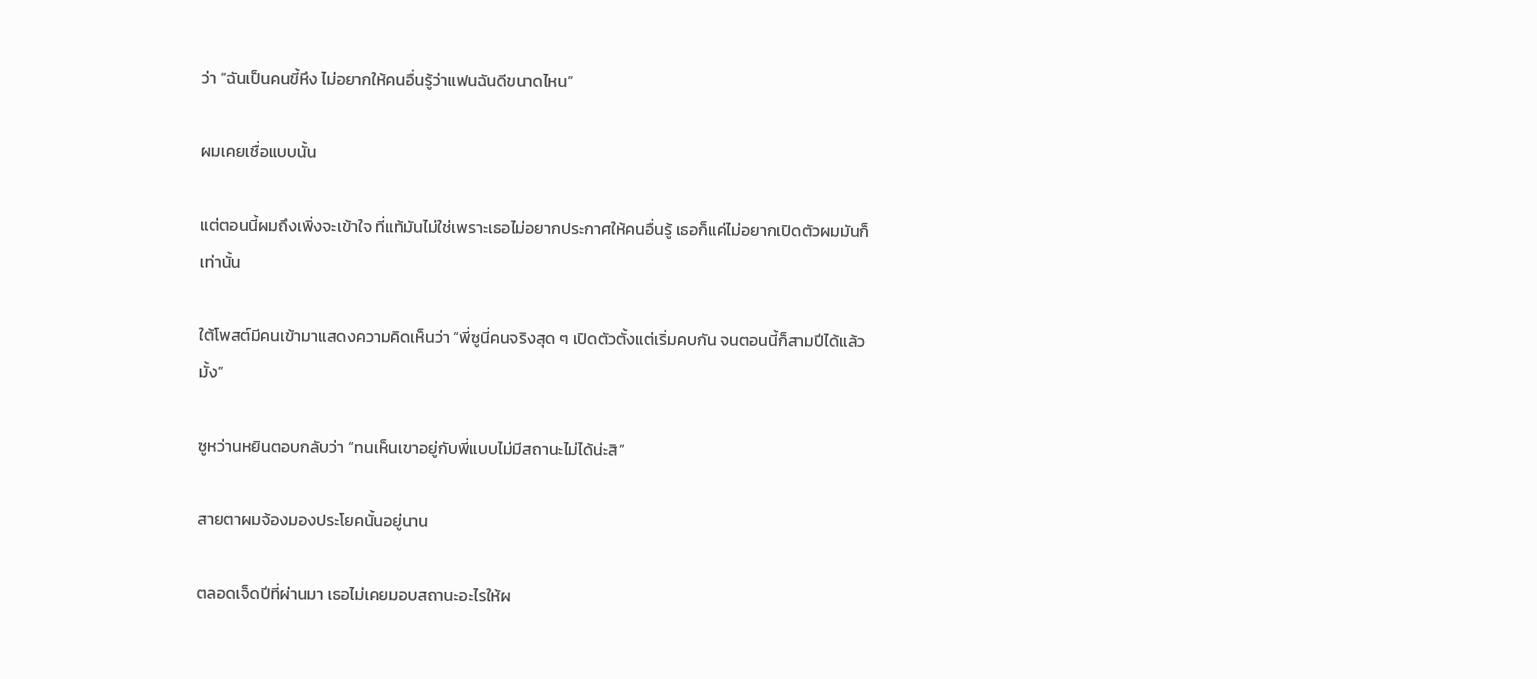ว่า “ฉันเป็นคนขี้หึง ไม่อยากให้คนอื่นรู้ว่าแฟนฉันดีขนาดไหน”

ผมเคยเชื่อแบบนั้น

แต่ตอนนี้ผมถึงเพิ่งจะเข้าใจ ที่แท้มันไม่ใช่เพราะเธอไม่อยากประกาศให้คนอื่นรู้ เธอก็แค่ไม่อยากเปิดตัวผมมันก็เท่านั้น

ใต้โพสต์มีคนเข้ามาแสดงความคิดเห็นว่า “พี่ซูนี่คนจริงสุด ๆ เปิดตัวตั้งแต่เริ่มคบกัน จนตอนนี้ก็สามปีได้แล้วมั้ง”

ซูหว่านหยินตอบกลับว่า “ทนเห็นเขาอยู่กับพี่แบบไม่มีสถานะไม่ได้น่ะสิ”

สายตาผมจ้องมองประโยคนั้นอยู่นาน

ตลอดเจ็ดปีที่ผ่านมา เธอไม่เคยมอบสถานะอะไรให้ผ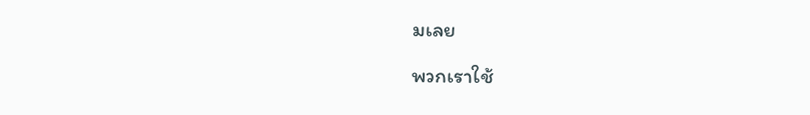มเลย

พวกเราใช้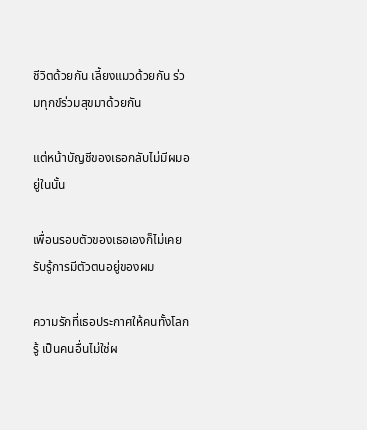ชีวิตด้วยกัน เลี้ยงแมวด้วยกัน ร่วมทุกข์ร่วมสุขมาด้วยกัน

แต่หน้าบัญชีของเธอกลับไม่มีผมอยู่ในนั้น

เพื่อนรอบตัวของเธอเองก็ไม่เคยรับรู้การมีตัวตนอยู่ของผม

ความรักที่เธอประกาศให้คนทั้งโลกรู้ เป็นคนอื่นไม่ใช่ผ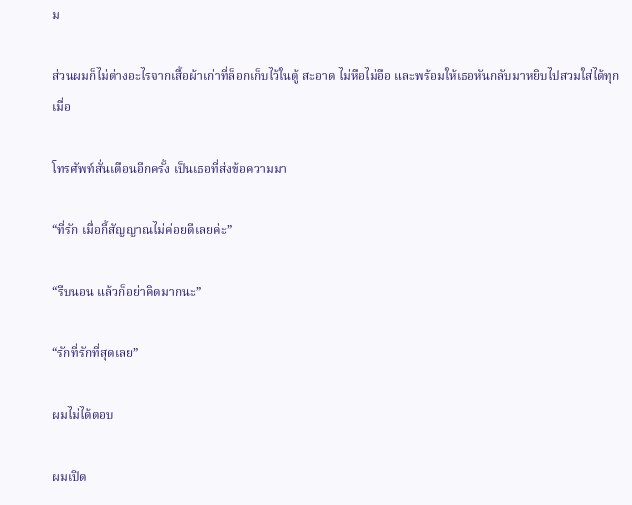ม

ส่วนผมก็ไม่ต่างอะไรจากเสื้อผ้าเก่าที่ล็อกเก็บไว้ในตู้ สะอาด ไม่หือไม่อือ และพร้อมให้เธอหันกลับมาหยิบไปสวมใส่ได้ทุกเมื่อ

โทรศัพท์สั่นเตือนอีกครั้ง เป็นเธอที่ส่งข้อความมา

“ที่รัก เมื่อกี้สัญญาณไม่ค่อยดีเลยค่ะ”

“รีบนอน แล้วก็อย่าคิดมากนะ”

“รักที่รักที่สุดเลย”

ผมไม่ได้ตอบ

ผมเปิด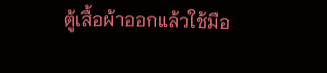ตู้เสื้อผ้าออกแล้วใช้มือ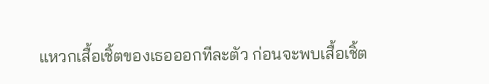แหวกเสื้อเชิ้ตของเธอออกทีละตัว ก่อนจะพบเสื้อเชิ้ต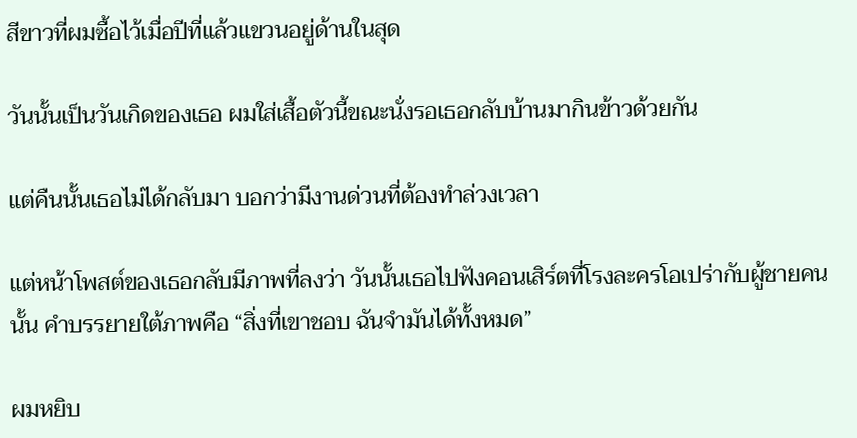สีขาวที่ผมซื้อไว้เมื่อปีที่แล้วแขวนอยู่ด้านในสุด

วันนั้นเป็นวันเกิดของเธอ ผมใส่เสื้อตัวนี้ขณะนั่งรอเธอกลับบ้านมากินข้าวด้วยกัน

แต่คืนนั้นเธอไม่ได้กลับมา บอกว่ามีงานด่วนที่ต้องทำล่วงเวลา

แต่หน้าโพสต์ของเธอกลับมีภาพที่ลงว่า วันนั้นเธอไปฟังคอนเสิร์ตที่โรงละครโอเปร่ากับผู้ชายคนนั้น คำบรรยายใต้ภาพคือ “สิ่งที่เขาชอบ ฉันจำมันได้ทั้งหมด”

ผมหยิบ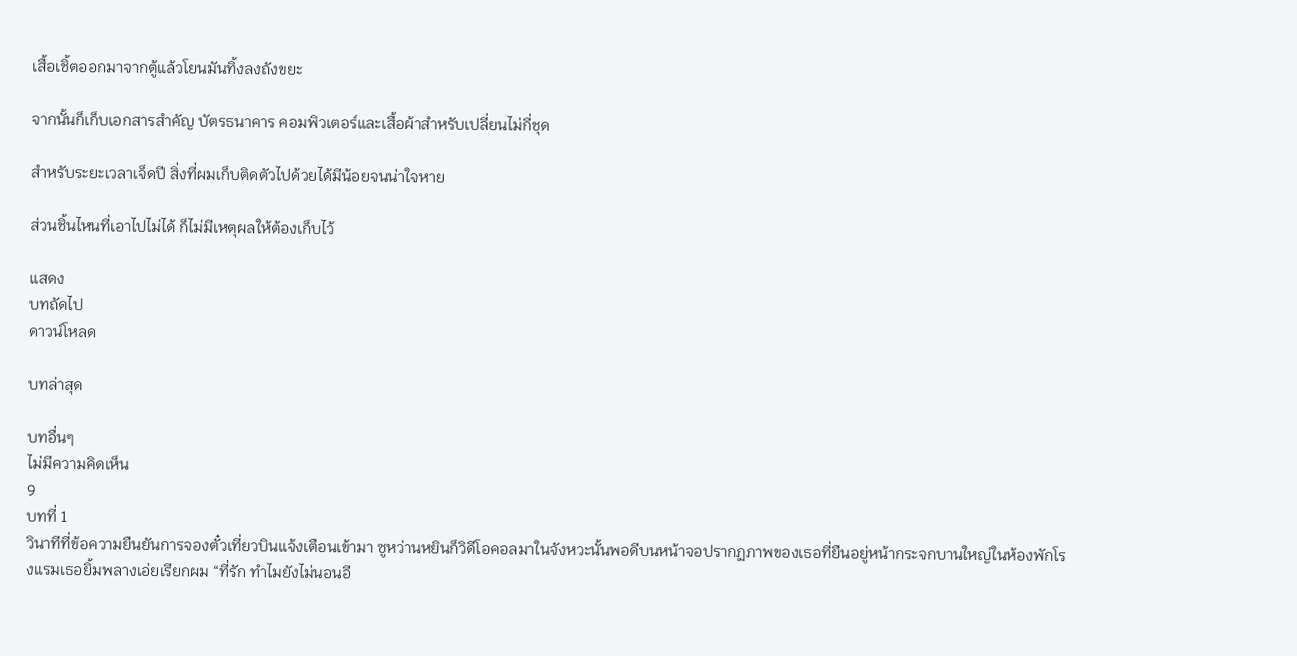เสื้อเชิ้ตออกมาจากตู้แล้วโยนมันทิ้งลงถังขยะ

จากนั้นก็เก็บเอกสารสำคัญ บัตรธนาคาร คอมพิวเตอร์และเสื้อผ้าสำหรับเปลี่ยนไม่กี่ชุด

สำหรับระยะเวลาเจ็ดปี สิ่งที่ผมเก็บติดตัวไปด้วยได้มีน้อยจนน่าใจหาย

ส่วนชิ้นไหนที่เอาไปไม่ได้ ก็ไม่มีเหตุผลให้ต้องเก็บไว้

แสดง
บทถัดไป
ดาวน์โหลด

บทล่าสุด

บทอื่นๆ
ไม่มีความคิดเห็น
9
บทที่ 1
วินาทีที่ข้อความยืนยันการจองตั๋วเที่ยวบินแจ้งเตือนเข้ามา ซูหว่านหยินก็วิดีโอคอลมาในจังหวะนั้นพอดีบนหน้าจอปรากฏภาพของเธอที่ยืนอยู่หน้ากระจกบานใหญ่ในห้องพักโรงแรมเธอยิ้มพลางเอ่ยเรียกผม “ที่รัก ทำไมยังไม่นอนอี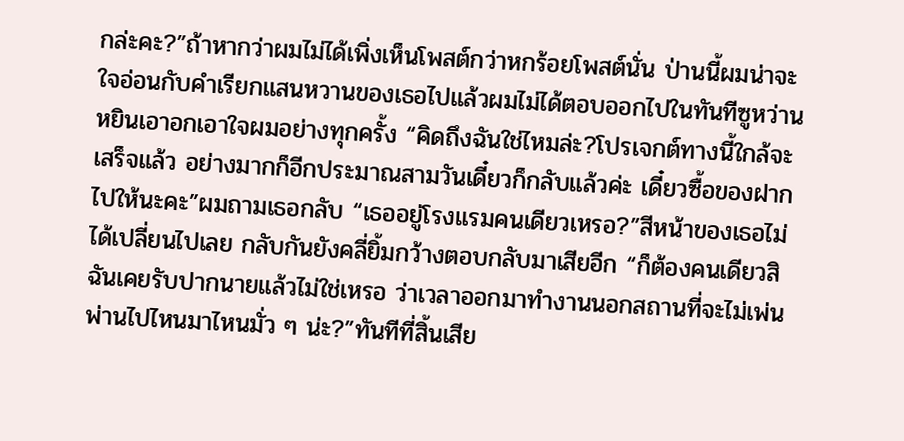กล่ะคะ?”ถ้าหากว่าผมไม่ได้เพิ่งเห็นโพสต์กว่าหกร้อยโพสต์นั่น ป่านนี้ผมน่าจะใจอ่อนกับคำเรียกแสนหวานของเธอไปแล้วผมไม่ได้ตอบออกไปในทันทีซูหว่านหยินเอาอกเอาใจผมอย่างทุกครั้ง “คิดถึงฉันใช่ไหมล่ะ?โปรเจกต์ทางนี้ใกล้จะเสร็จแล้ว อย่างมากก็อีกประมาณสามวันเดี๋ยวก็กลับแล้วค่ะ เดี๋ยวซื้อของฝากไปให้นะคะ”ผมถามเธอกลับ “เธออยู่โรงแรมคนเดียวเหรอ?”สีหน้าของเธอไม่ได้เปลี่ยนไปเลย กลับกันยังคลี่ยิ้มกว้างตอบกลับมาเสียอีก “ก็ต้องคนเดียวสิ ฉันเคยรับปากนายแล้วไม่ใช่เหรอ ว่าเวลาออกมาทำงานนอกสถานที่จะไม่เพ่นพ่านไปไหนมาไหนมั่ว ๆ น่ะ?”ทันทีที่สิ้นเสีย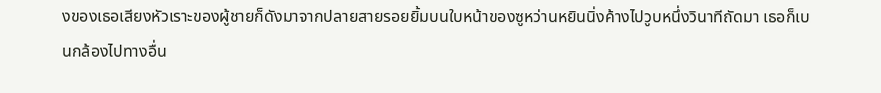งของเธอเสียงหัวเราะของผู้ชายก็ดังมาจากปลายสายรอยยิ้มบนใบหน้าของซูหว่านหยินนิ่งค้างไปวูบหนึ่งวินาทีถัดมา เธอก็เบนกล้องไปทางอื่น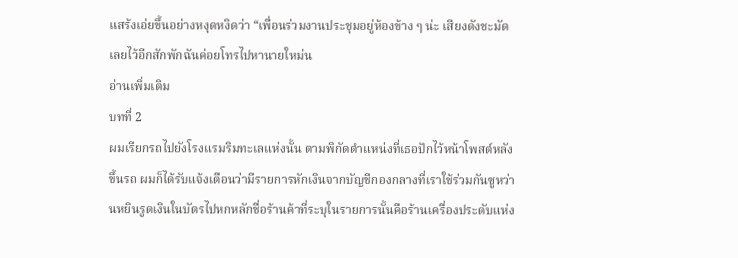แสร้งเอ่ยขึ้นอย่างหงุดหงิดว่า “เพื่อนร่วมงานประชุมอยู่ห้องข้าง ๆ น่ะ เสียงดังชะมัดเลยไว้อีกสักพักฉันค่อยโทรไปหานายใหม่น
อ่านเพิ่มเติม
บทที่ 2
ผมเรียกรถไปยังโรงแรมริมทะเลแห่งนั้น ตามพิกัดตำแหน่งที่เธอปักไว้หน้าโพสต์หลังขึ้นรถ ผมก็ได้รับแจ้งเตือนว่ามีรายการหักเงินจากบัญชีกองกลางที่เราใช้ร่วมกันซูหว่านหยินรูดเงินในบัตรไปหกหลักชื่อร้านค้าที่ระบุในรายการนั้นคือร้านเครื่องประดับแห่ง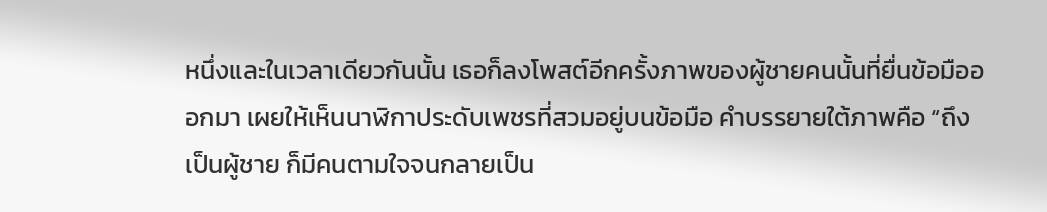หนึ่งและในเวลาเดียวกันนั้น เธอก็ลงโพสต์อีกครั้งภาพของผู้ชายคนนั้นที่ยื่นข้อมือออกมา เผยให้เห็นนาฬิกาประดับเพชรที่สวมอยู่บนข้อมือ คำบรรยายใต้ภาพคือ “ถึงเป็นผู้ชาย ก็มีคนตามใจจนกลายเป็น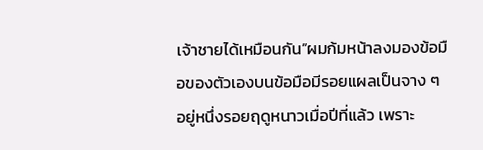เจ้าชายได้เหมือนกัน”ผมก้มหน้าลงมองข้อมือของตัวเองบนข้อมือมีรอยแผลเป็นจาง ๆ อยู่หนึ่งรอยฤดูหนาวเมื่อปีที่แล้ว เพราะ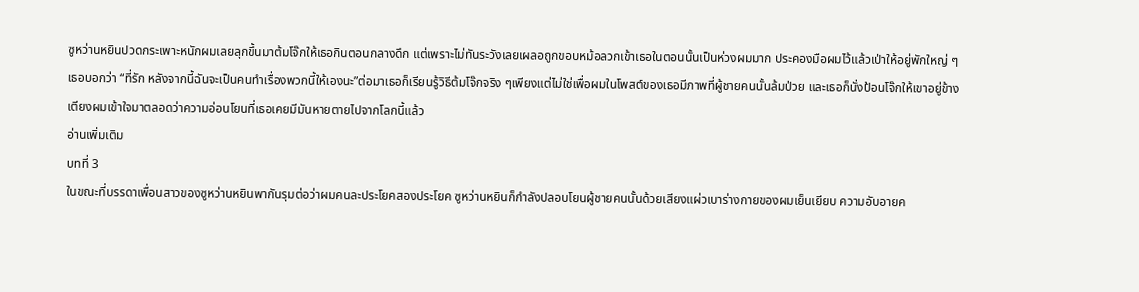ซูหว่านหยินปวดกระเพาะหนักผมเลยลุกขึ้นมาต้มโจ๊กให้เธอกินตอนกลางดึก แต่เพราะไม่ทันระวังเลยเผลอถูกขอบหม้อลวกเข้าเธอในตอนนั้นเป็นห่วงผมมาก ประคองมือผมไว้แล้วเป่าให้อยู่พักใหญ่ ๆ เธอบอกว่า “ที่รัก หลังจากนี้ฉันจะเป็นคนทำเรื่องพวกนี้ให้เองนะ”ต่อมาเธอก็เรียนรู้วิธีต้มโจ๊กจริง ๆเพียงแต่ไม่ใช่เพื่อผมในโพสต์ของเธอมีภาพที่ผู้ชายคนนั้นล้มป่วย และเธอก็นั่งป้อนโจ๊กให้เขาอยู่ข้างเตียงผมเข้าใจมาตลอดว่าความอ่อนโยนที่เธอเคยมีมันหายตายไปจากโลกนี้แล้ว
อ่านเพิ่มเติม
บทที่ 3
ในขณะที่บรรดาเพื่อนสาวของซูหว่านหยินพากันรุมต่อว่าผมคนละประโยคสองประโยค ซูหว่านหยินก็กำลังปลอบโยนผู้ชายคนนั้นด้วยเสียงแผ่วเบาร่างกายของผมเย็นเยียบ ความอับอายค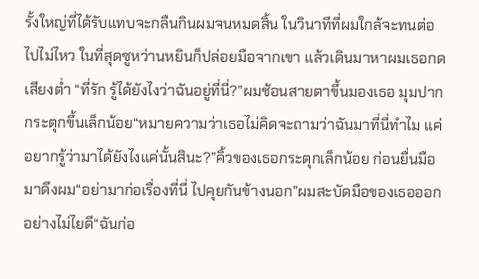รั้งใหญ่ที่ได้รับแทบจะกลืนกินผมจนหมดสิ้น ในวินาทีที่ผมใกล้จะทนต่อไปไม่ไหว ในที่สุดซูหว่านหยินก็ปล่อยมือจากเขา แล้วเดินมาหาผมเธอกดเสียงต่ำ “ที่รัก รู้ได้ยังไงว่าฉันอยู่ที่นี่?”ผมช้อนสายตาขึ้นมองเธอ มุมปากกระตุกขึ้นเล็กน้อย“หมายความว่าเธอไม่คิดจะถามว่าฉันมาที่นี่ทำไม แค่อยากรู้ว่ามาได้ยังไงแค่นั้นสินะ?”คิ้วของเธอกระตุกเล็กน้อย ก่อนยื่นมือมาดึงผม“อย่ามาก่อเรื่องที่นี่ ไปคุยกันข้างนอก”ผมสะบัดมือของเธอออกอย่างไม่ไยดี“ฉันก่อ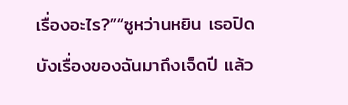เรื่องอะไร?”“ซูหว่านหยิน เธอปิดบังเรื่องของฉันมาถึงเจ็ดปี แล้ว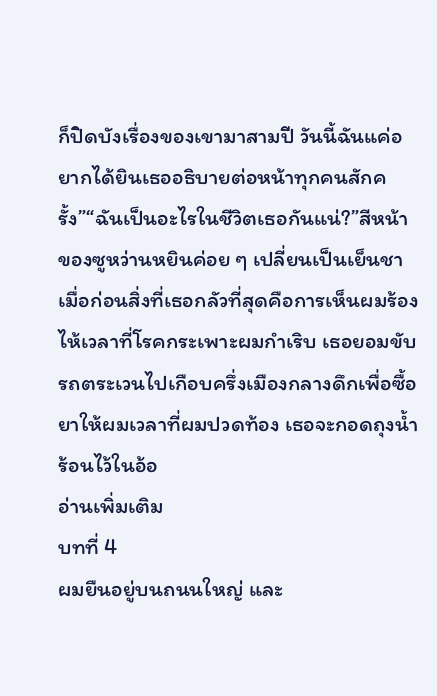ก็ปิดบังเรื่องของเขามาสามปี วันนี้ฉันแค่อยากได้ยินเธออธิบายต่อหน้าทุกคนสักครั้ง”“ฉันเป็นอะไรในชีวิตเธอกันแน่?”สีหน้าของซูหว่านหยินค่อย ๆ เปลี่ยนเป็นเย็นชาเมื่อก่อนสิ่งที่เธอกลัวที่สุดคือการเห็นผมร้องไห้เวลาที่โรคกระเพาะผมกำเริบ เธอยอมขับรถตระเวนไปเกือบครึ่งเมืองกลางดึกเพื่อซื้อยาให้ผมเวลาที่ผมปวดท้อง เธอจะกอดถุงน้ำร้อนไว้ในอ้อ
อ่านเพิ่มเติม
บทที่ 4
ผมยืนอยู่บนถนนใหญ่ และ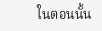ในตอนนั้น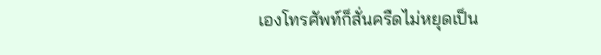เองโทรศัพท์ก็สั่นครืดไม่หยุดเป็น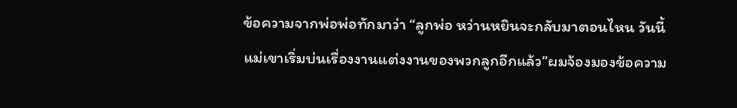ข้อความจากพ่อพ่อทักมาว่า “ลูกพ่อ หว่านหยินจะกลับมาตอนไหน วันนี้แม่เขาเริ่มบ่นเรื่องงานแต่งงานของพวกลูกอีกแล้ว”ผมจ้องมองข้อความ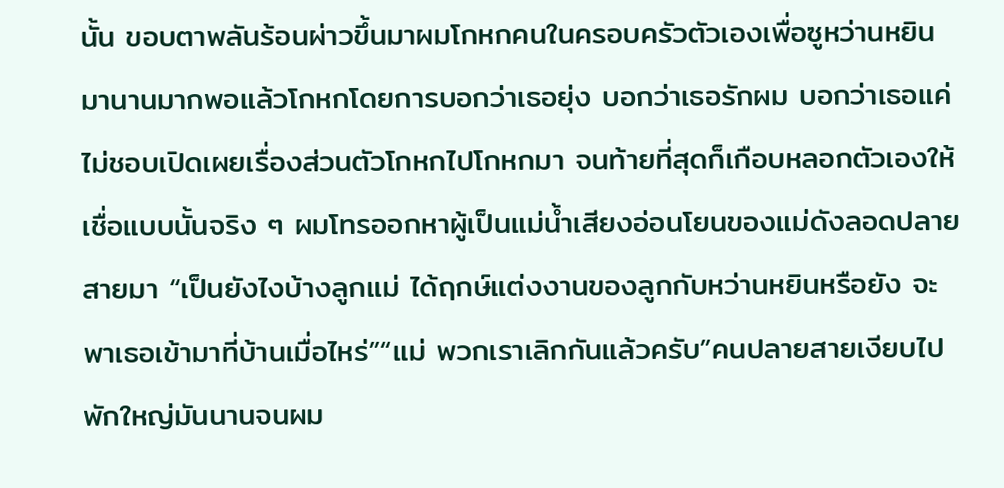นั้น ขอบตาพลันร้อนผ่าวขึ้นมาผมโกหกคนในครอบครัวตัวเองเพื่อซูหว่านหยินมานานมากพอแล้วโกหกโดยการบอกว่าเธอยุ่ง บอกว่าเธอรักผม บอกว่าเธอแค่ไม่ชอบเปิดเผยเรื่องส่วนตัวโกหกไปโกหกมา จนท้ายที่สุดก็เกือบหลอกตัวเองให้เชื่อแบบนั้นจริง ๆ ผมโทรออกหาผู้เป็นแม่น้ำเสียงอ่อนโยนของแม่ดังลอดปลายสายมา “เป็นยังไงบ้างลูกแม่ ได้ฤกษ์แต่งงานของลูกกับหว่านหยินหรือยัง จะพาเธอเข้ามาที่บ้านเมื่อไหร่”“แม่ พวกเราเลิกกันแล้วครับ”คนปลายสายเงียบไปพักใหญ่มันนานจนผม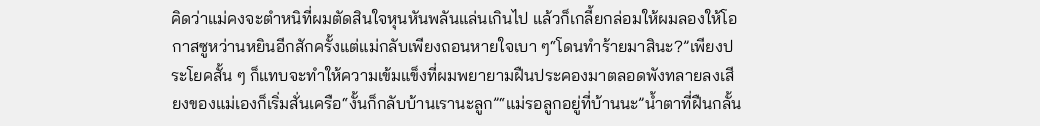คิดว่าแม่คงจะตำหนิที่ผมตัดสินใจหุนหันพลันแล่นเกินไป แล้วก็เกลี้ยกล่อมให้ผมลองให้โอกาสซูหว่านหยินอีกสักครั้งแต่แม่กลับเพียงถอนหายใจเบา ๆ“โดนทำร้ายมาสินะ?”เพียงประโยคสั้น ๆ ก็แทบจะทำให้ความเข้มแข็งที่ผมพยายามฝืนประคองมาตลอดพังทลายลงเสียงของแม่เองก็เริ่มสั่นเครือ“งั้นก็กลับบ้านเรานะลูก”“แม่รอลูกอยู่ที่บ้านนะ”น้ำตาที่ฝืนกลั้น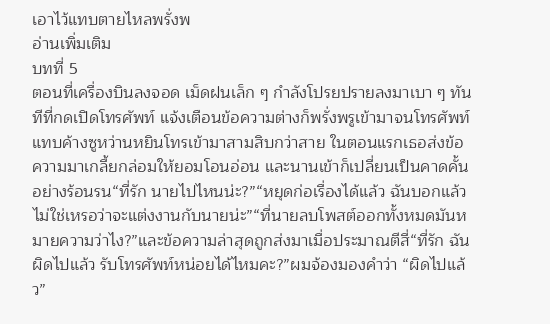เอาไว้แทบตายไหลพรั่งพ
อ่านเพิ่มเติม
บทที่ 5
ตอนที่เครื่องบินลงจอด เม็ดฝนเล็ก ๆ กำลังโปรยปรายลงมาเบา ๆ ทันทีที่กดเปิดโทรศัพท์ แจ้งเตือนข้อความต่างก็พรั่งพรูเข้ามาจนโทรศัพท์แทบค้างซูหว่านหยินโทรเข้ามาสามสิบกว่าสาย ในตอนแรกเธอส่งข้อความมาเกลี้ยกล่อมให้ยอมโอนอ่อน และนานเข้าก็เปลี่ยนเป็นคาดคั้นอย่างร้อนรน“ที่รัก นายไปไหนน่ะ?”“หยุดก่อเรื่องได้แล้ว ฉันบอกแล้วไม่ใช่เหรอว่าจะแต่งงานกับนายน่ะ”“ที่นายลบโพสต์ออกทั้งหมดมันหมายความว่าไง?”และข้อความล่าสุดถูกส่งมาเมื่อประมาณตีสี่“ที่รัก ฉันผิดไปแล้ว รับโทรศัพท์หน่อยได้ไหมคะ?”ผมจ้องมองคำว่า “ผิดไปแล้ว”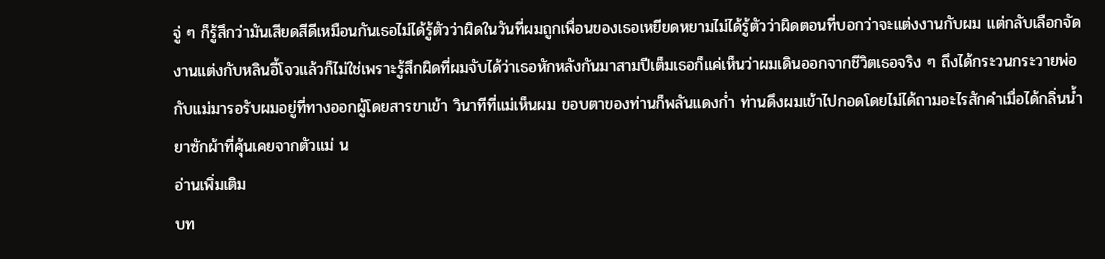จู่ ๆ ก็รู้สึกว่ามันเสียดสีดีเหมือนกันเธอไม่ได้รู้ตัวว่าผิดในวันที่ผมถูกเพื่อนของเธอเหยียดหยามไม่ได้รู้ตัวว่าผิดตอนที่บอกว่าจะแต่งงานกับผม แต่กลับเลือกจัดงานแต่งกับหลินอี้โจวแล้วก็ไม่ใช่เพราะรู้สึกผิดที่ผมจับได้ว่าเธอหักหลังกันมาสามปีเต็มเธอก็แค่เห็นว่าผมเดินออกจากชีวิตเธอจริง ๆ ถึงได้กระวนกระวายพ่อกับแม่มารอรับผมอยู่ที่ทางออกผู้โดยสารขาเข้า วินาทีที่แม่เห็นผม ขอบตาของท่านก็พลันแดงก่ำ ท่านดึงผมเข้าไปกอดโดยไม่ได้ถามอะไรสักคำเมื่อได้กลิ่นน้ำยาซักผ้าที่คุ้นเคยจากตัวแม่ น
อ่านเพิ่มเติม
บท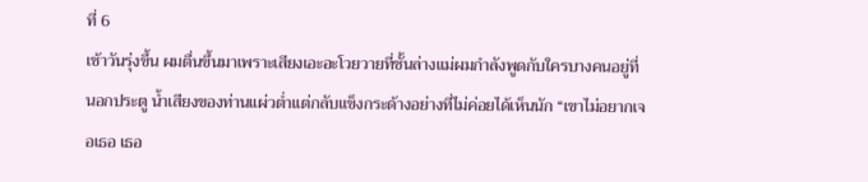ที่ 6
เช้าวันรุ่งขึ้น ผมตื่นขึ้นมาเพราะเสียงเอะอะโวยวายที่ชั้นล่างแม่ผมกำลังพูดกับใครบางคนอยู่ที่นอกประตู น้ำเสียงของท่านแผ่วต่ำแต่กลับแข็งกระด้างอย่างที่ไม่ค่อยได้เห็นนัก “เขาไม่อยากเจอเธอ เธอ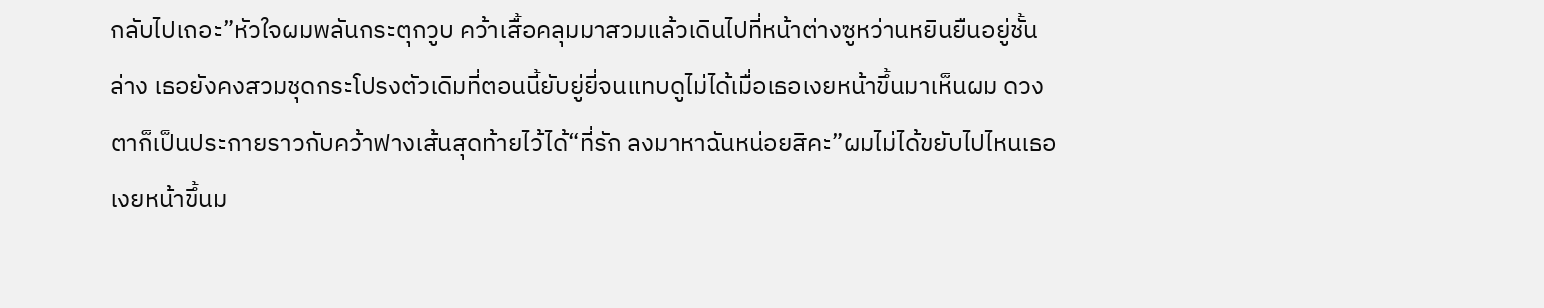กลับไปเถอะ”หัวใจผมพลันกระตุกวูบ คว้าเสื้อคลุมมาสวมแล้วเดินไปที่หน้าต่างซูหว่านหยินยืนอยู่ชั้นล่าง เธอยังคงสวมชุดกระโปรงตัวเดิมที่ตอนนี้ยับยู่ยี่จนแทบดูไม่ได้เมื่อเธอเงยหน้าขึ้นมาเห็นผม ดวงตาก็เป็นประกายราวกับคว้าฟางเส้นสุดท้ายไว้ได้“ที่รัก ลงมาหาฉันหน่อยสิคะ”ผมไม่ได้ขยับไปไหนเธอเงยหน้าขึ้นม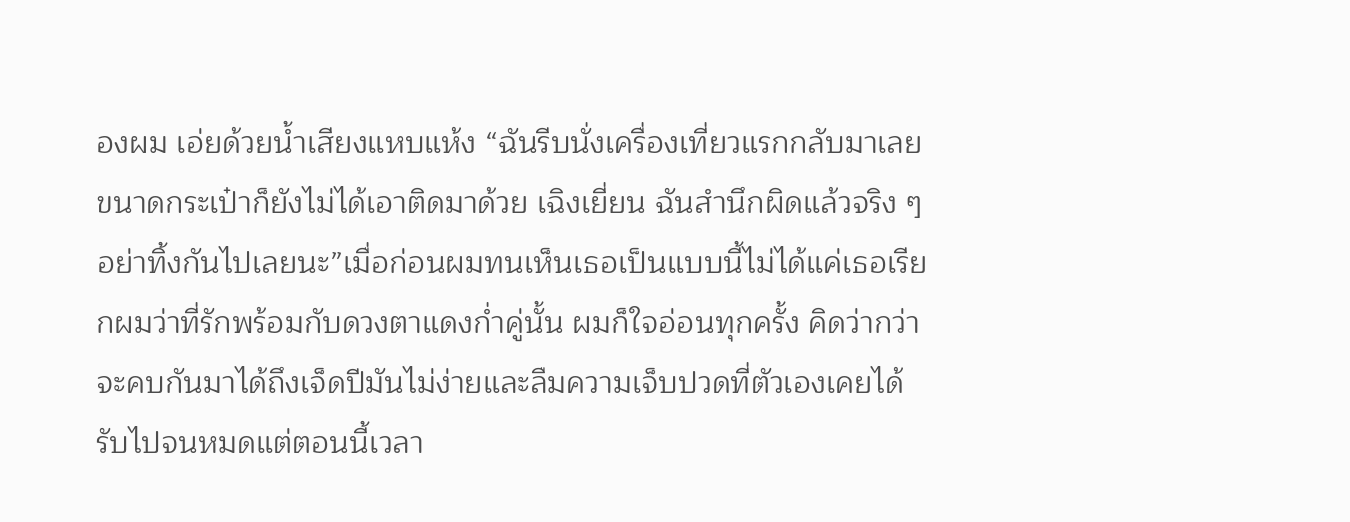องผม เอ่ยด้วยน้ำเสียงแหบแห้ง “ฉันรีบนั่งเครื่องเที่ยวแรกกลับมาเลย ขนาดกระเป๋าก็ยังไม่ได้เอาติดมาด้วย เฉิงเยี่ยน ฉันสำนึกผิดแล้วจริง ๆ อย่าทิ้งกันไปเลยนะ”เมื่อก่อนผมทนเห็นเธอเป็นแบบนี้ไม่ได้แค่เธอเรียกผมว่าที่รักพร้อมกับดวงตาแดงก่ำคู่นั้น ผมก็ใจอ่อนทุกครั้ง คิดว่ากว่าจะคบกันมาได้ถึงเจ็ดปีมันไม่ง่ายและลืมความเจ็บปวดที่ตัวเองเคยได้รับไปจนหมดแต่ตอนนี้เวลา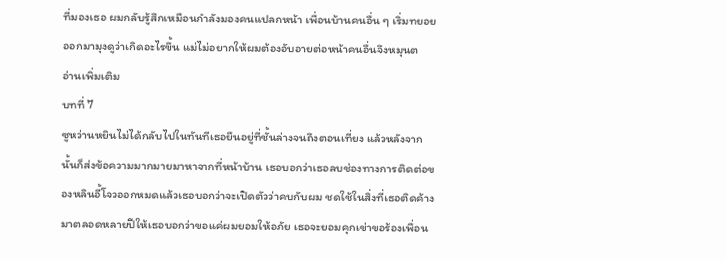ที่มองเธอ ผมกลับรู้สึกเหมือนกำลังมองคนแปลกหน้า เพื่อนบ้านคนอื่น ๆ เริ่มทยอยออกมามุงดูว่าเกิดอะไรขึ้น แม่ไม่อยากให้ผมต้องอับอายต่อหน้าคนอื่นจึงหมุนต
อ่านเพิ่มเติม
บทที่ 7
ซูหว่านหยินไม่ได้กลับไปในทันทีเธอยืนอยู่ที่ชั้นล่างจนถึงตอนเที่ยง แล้วหลังจากนั้นก็ส่งข้อความมากมายมาหาจากที่หน้าบ้าน เธอบอกว่าเธอลบช่องทางการติดต่อของหลินอี้โจวออกหมดแล้วเธอบอกว่าจะเปิดตัวว่าคบกับผม ชดใช้ในสิ่งที่เธอติดค้างมาตลอดหลายปีให้เธอบอกว่าขอแค่ผมยอมให้อภัย เธอจะยอมคุกเข่าขอร้องเพื่อน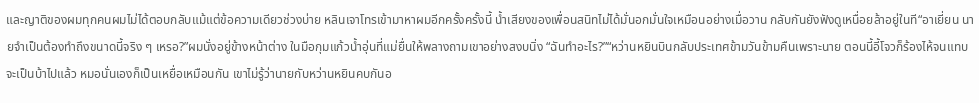และญาติของผมทุกคนผมไม่ได้ตอบกลับแม้แต่ข้อความเดียวช่วงบ่าย หลินเจาโทรเข้ามาหาผมอีกครั้งครั้งนี้ น้ำเสียงของเพื่อนสนิทไม่ได้มั่นอกมั่นใจเหมือนอย่างเมื่อวาน กลับกันยังฟังดูเหนื่อยล้าอยู่ในที“อาเยี่ยน นายจำเป็นต้องทำถึงขนาดนี้จริง ๆ เหรอ?”ผมนั่งอยู่ข้างหน้าต่าง ในมือกุมแก้วน้ำอุ่นที่แม่ยื่นให้พลางถามเขาอย่างสงบนิ่ง “ฉันทำอะไร?”“หว่านหยินบินกลับประเทศข้ามวันข้ามคืนเพราะนาย ตอนนี้อี้โจวก็ร้องไห้จนแทบจะเป็นบ้าไปแล้ว หมอนั่นเองก็เป็นเหยื่อเหมือนกัน เขาไม่รู้ว่านายกับหว่านหยินคบกันอ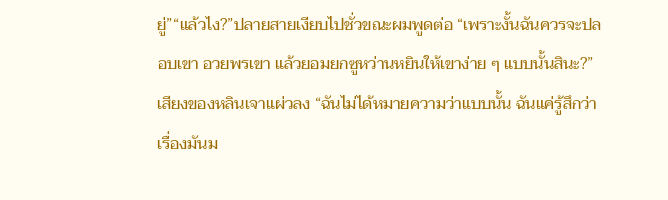ยู่”“แล้วไง?”ปลายสายเงียบไปชั่วขณะผมพูดต่อ “เพราะงั้นฉันควรจะปลอบเขา อวยพรเขา แล้วยอมยกซูหว่านหยินให้เขาง่าย ๆ แบบนั้นสินะ?”เสียงของหลินเจาแผ่วลง “ฉันไม่ได้หมายความว่าแบบนั้น ฉันแค่รู้สึกว่าเรื่องมันม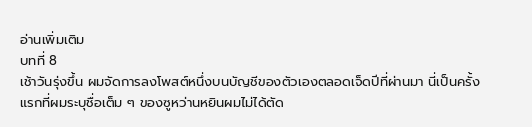อ่านเพิ่มเติม
บทที่ 8
เช้าวันรุ่งขึ้น ผมจัดการลงโพสต์หนึ่งบนบัญชีของตัวเองตลอดเจ็ดปีที่ผ่านมา นี่เป็นครั้งแรกที่ผมระบุชื่อเต็ม ๆ ของซูหว่านหยินผมไม่ได้ตัด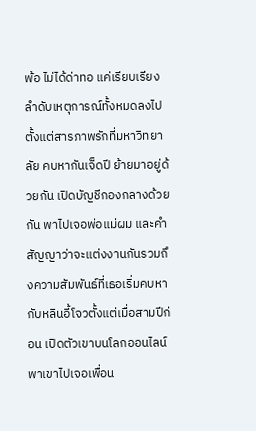พ้อ ไม่ได้ด่าทอ แค่เรียบเรียงลำดับเหตุการณ์ทั้งหมดลงไปตั้งแต่สารภาพรักที่มหาวิทยาลัย คบหากันเจ็ดปี ย้ายมาอยู่ด้วยกัน เปิดบัญชีกองกลางด้วยกัน พาไปเจอพ่อแม่ผม และคำสัญญาว่าจะแต่งงานกันรวมถึงความสัมพันธ์ที่เธอเริ่มคบหากับหลินอี้โจวตั้งแต่เมื่อสามปีก่อน เปิดตัวเขาบนโลกออนไลน์ พาเขาไปเจอเพื่อน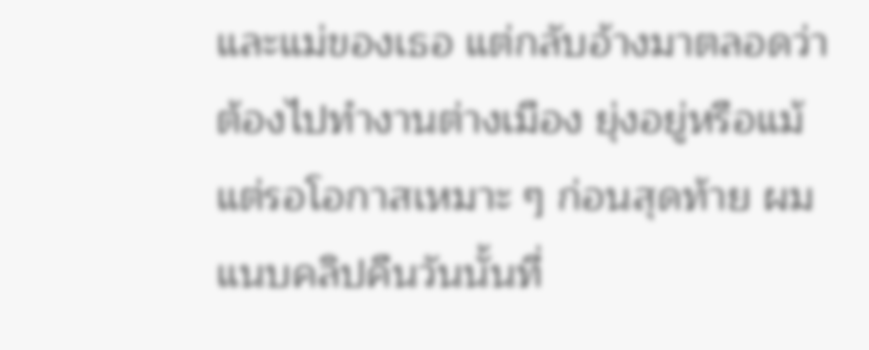และแม่ของเธอ แต่กลับอ้างมาตลอดว่าต้องไปทำงานต่างเมือง ยุ่งอยู่หรือแม้แต่รอโอกาสเหมาะ ๆ ก่อนสุดท้าย ผมแนบคลิปคืนวันนั้นที่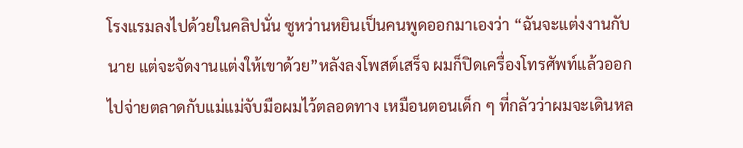โรงแรมลงไปด้วยในคลิปนั่น ซูหว่านหยินเป็นคนพูดออกมาเองว่า “ฉันจะแต่งงานกับนาย แต่จะจัดงานแต่งให้เขาด้วย”หลังลงโพสต์เสร็จ ผมก็ปิดเครื่องโทรศัพท์แล้วออกไปจ่ายตลาดกับแม่แม่จับมือผมไว้ตลอดทาง เหมือนตอนเด็ก ๆ ที่กลัวว่าผมจะเดินหล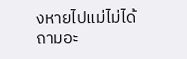งหายไปแม่ไม่ได้ถามอะ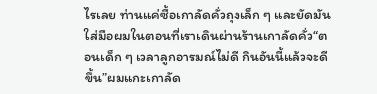ไรเลย ท่านแค่ซื้อเกาลัดคั่วถุงเล็ก ๆ และยัดมันใส่มือผมในตอนที่เราเดินผ่านร้านเกาลัดคั่ว“ตอนเด็ก ๆ เวลาลูกอารมณ์ไม่ดี กินอันนี้แล้วจะดีขึ้น”ผมแกะเกาลัด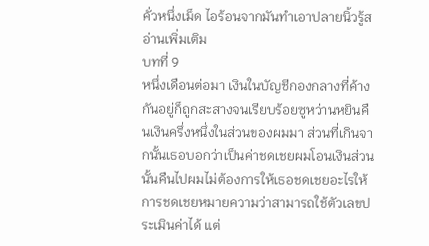คั่วหนึ่งเม็ด ไอร้อนจากมันทำเอาปลายนิ้วรู้ส
อ่านเพิ่มเติม
บทที่ 9
หนึ่งเดือนต่อมา เงินในบัญชีกองกลางที่ค้างกันอยู่ก็ถูกสะสางจนเรียบร้อยซูหว่านหยินคืนเงินครึ่งหนึ่งในส่วนของผมมา ส่วนที่เกินจากนั้นเธอบอกว่าเป็นค่าชดเชยผมโอนเงินส่วนนั้นคืนไปผมไม่ต้องการให้เธอชดเชยอะไรให้การชดเชยหมายความว่าสามารถใช้ตัวเลขประเมินค่าได้ แต่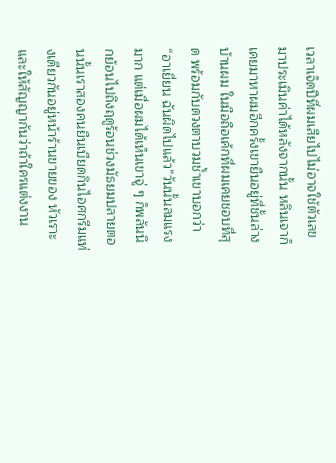เวลาเจ็ดปีที่ผมเสียไปไม่อาจใช้ตัวเลขมาประเมินค่าได้หลังจากนั้น หลินเจาก็เคยมาหาผมอีกครั้งเขายืนอยู่ที่ชั้นล่างบ้านผม ในมือถือเค้กที่ผมเคยชอบที่สุด พร้อมกับดวงตาบวมช้ำเขาบอกว่า “อาเยี่ยน ฉันผิดไปแล้ว”วันนั้นลมแรงมาก แต่เมื่อผมได้เห็นเขาจู่ ๆ ก็พลันนึกย้อนไปถึงฤดูร้อนช่วงมัธยมปลายตอนนั้นเราสองคนยืนเบียดกินไอศกรีมแท่งเดียวกันอยู่หน้าร้านขายของ หัวเราะและให้สัญญากันว่าถ้าใครแต่งงาน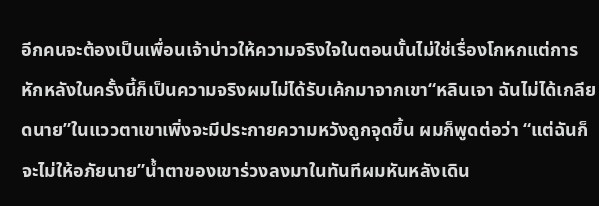อีกคนจะต้องเป็นเพื่อนเจ้าบ่าวให้ความจริงใจในตอนนั้นไม่ใช่เรื่องโกหกแต่การหักหลังในครั้งนี้ก็เป็นความจริงผมไม่ได้รับเค้กมาจากเขา“หลินเจา ฉันไม่ได้เกลียดนาย”ในแววตาเขาเพิ่งจะมีประกายความหวังถูกจุดขึ้น ผมก็พูดต่อว่า “แต่ฉันก็จะไม่ให้อภัยนาย”น้ำตาของเขาร่วงลงมาในทันทีผมหันหลังเดิน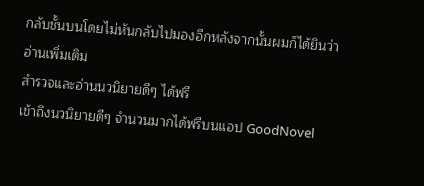กลับชั้นบนโดยไม่หันกลับไปมองอีกหลังจากนั้นผมก็ได้ยินว่า
อ่านเพิ่มเติม
สำรวจและอ่านนวนิยายดีๆ ได้ฟรี
เข้าถึงนวนิยายดีๆ จำนวนมากได้ฟรีบนแอป GoodNovel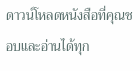ดาวน์โหลดหนังสือที่คุณชอบและอ่านได้ทุก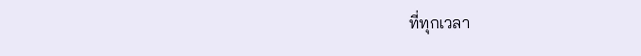ที่ทุกเวลา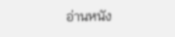อ่านหนัง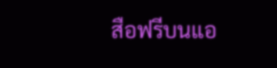สือฟรีบนแอ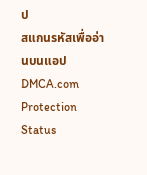ป
สแกนรหัสเพื่ออ่านบนแอป
DMCA.com Protection Status